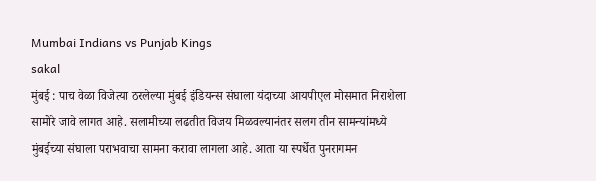Mumbai Indians vs Punjab Kings
sakal
मुंबई : पाच वेळा विजेत्या ठरलेल्या मुंबई इंडियन्स संघाला यंदाच्या आयपीएल मोसमात निराशेला सामोरे जावे लागत आहे. सलामीच्या लढतीत विजय मिळवल्यानंतर सलग तीन सामन्यांमध्ये मुंबईच्या संघाला पराभवाचा सामना करावा लागला आहे. आता या स्पर्धेत पुनरागमन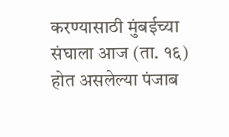करण्यासाठी मुंबईच्या संघाला आज (ता. १६) होत असलेल्या पंजाब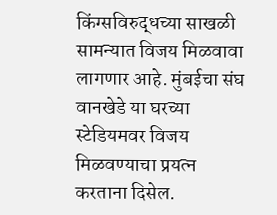किंग्सविरुद्धच्या साखळी सामन्यात विजय मिळवावा लागणार आहे. मुंबईचा संघ वानखेडे या घरच्या स्टेडियमवर विजय मिळवण्याचा प्रयत्न करताना दिसेल.